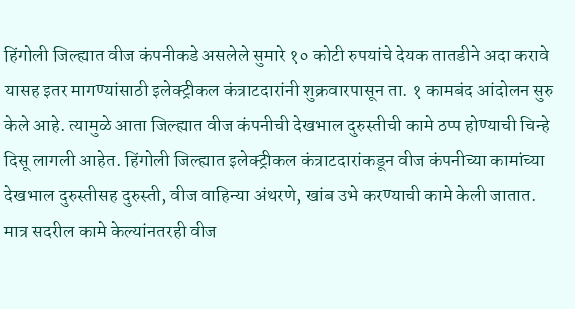हिंगोली जिल्ह्यात वीज कंपनीकडे असलेले सुमारे १० कोटी रुपयांचे देयक तातडीने अदा करावे यासह इतर मागण्यांसाठी इलेक्ट्रीकल कंत्राटदारांनी शुक्रवारपासून ता. १ कामबंद आंदोलन सुरु केले आहे. त्यामुळे आता जिल्ह्यात वीज कंपनीची देखभाल दुरुस्तीची कामे ठप्प होण्याची चिन्हे दिसू लागली आहेत. हिंगोली जिल्ह्यात इलेक्ट्रीकल कंत्राटदारांकडून वीज कंपनीच्या कामांच्या देखभाल दुरुस्तीसह दुरुस्ती, वीज वाहिन्या अंथरणे, खांब उभे करण्याची कामे केली जातात. मात्र सदरील कामे केल्यांनतरही वीज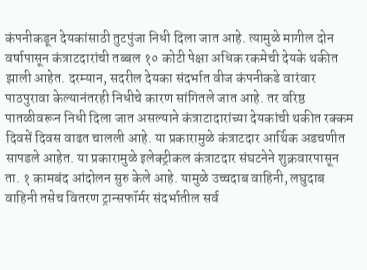कंपनीकडून देयकांसाठी तुटपुंजा निधी दिला जात आहे. त्यामुळे मागील दोन वर्षापासून कंत्राटदारांची तब्बल १० कोटी पेक्षा अधिक रकमेची देयके थकीत झाली आहेत. दरम्यान, सदरील देयका संदर्भात वीज कंपनीकडे वारंवार पाठपुरावा केल्यानंतरही निधीचे कारण सांगितले जात आहे. तर वरिष्ठ पातळीवरून निधी दिला जात असल्याने कंत्राटादारांच्या देयकांची थकीत रक्कम दिवसें दिवस वाढत चालली आहे. या प्रकारामुळे कंत्राटदार आर्थिक अडचणीत सापडले आहेत. या प्रकारामुळे इलेक्ट्रीकल कंत्राटदार संघटनेने शुक्रवारपासून ता. १ कामबंद आंदोलन सुरु केले आहे. यामुळे उच्चदाब वाहिनी, लघुदाब वाहिनी तसेच वितरण ट्रान्सफॉर्मर संदर्भातील सर्व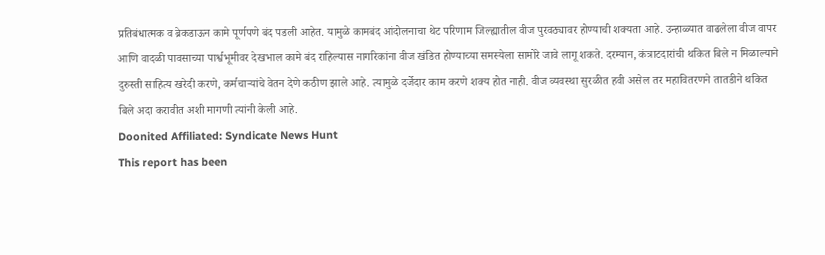प्रतिबंधात्मक व ब्रेकडाऊन कामे पूर्णपणे बंद पडली आहेत. यामुळे कामबंद आंदोलनाचा थेट परिणाम जिल्ह्यातील वीज पुरवठ्यावर होण्याची शक्यता आहे. उन्हाळ्यात वाढलेला वीज वापर आणि वादळी पावसाच्या पार्श्वभूमीवर देखभाल कामे बंद राहिल्यास नागरिकांना वीज खंडित होण्याच्या समस्येला सामोरे जावे लागू शकते. दरम्यान, कंत्राटदारांची थकित बिले न मिळाल्याने दुरुस्ती साहित्य खरेदी करणे, कर्मचाऱ्यांचे वेतन देणे कठीण झाले आहे. त्यामुळे दर्जेदार काम करणे शक्य होत नाही. वीज व्यवस्था सुरळीत हवी असेल तर महावितरणने तातडीने थकित बिले अदा करावीत अशी मागणी त्यांनी केली आहे.
Doonited Affiliated: Syndicate News Hunt
This report has been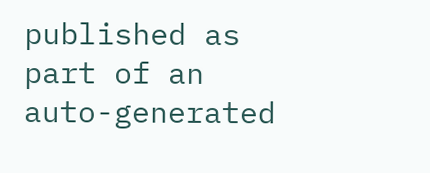published as part of an auto-generated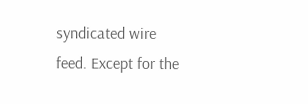syndicated wire feed. Except for the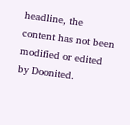headline, the content has not been modified or edited by Doonited.